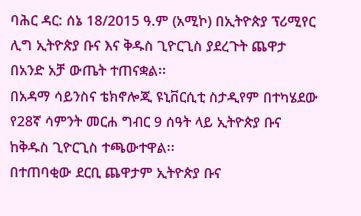ባሕር ዳር: ሰኔ 18/2015 ዓ.ም (አሚኮ) በኢትዮጵያ ፕሪሚየር ሊግ ኢትዮጵያ ቡና እና ቅዱስ ጊዮርጊስ ያደረጉት ጨዋታ በአንድ አቻ ውጤት ተጠናቋል፡፡
በአዳማ ሳይንስና ቴክኖሎጂ ዩኒቨርሲቲ ስታዲየም በተካሄደው የ28ኛ ሳምንት መርሐ ግብር 9 ሰዓት ላይ ኢትዮጵያ ቡና ከቅዱስ ጊዮርጊስ ተጫውተዋል፡፡
በተጠባቂው ደርቢ ጨዋታም ኢትዮጵያ ቡና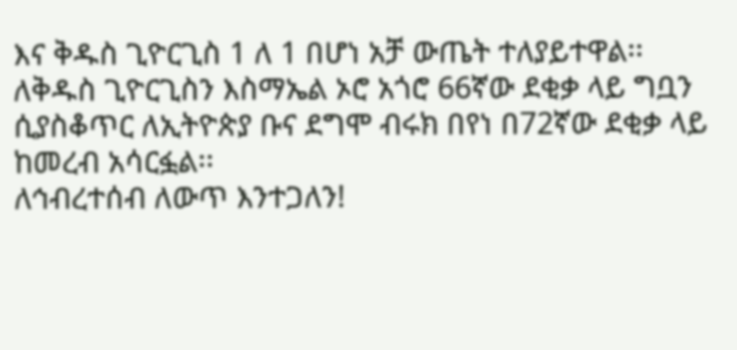እና ቅዱስ ጊዮርጊስ 1 ለ 1 በሆነ አቻ ውጤት ተለያይተዋል፡፡
ለቅዱስ ጊዮርጊስን እስማኤል ኦሮ አጎሮ 66ኛው ደቂቃ ላይ ግቧን ሲያስቆጥር ለኢትዮጵያ ቡና ደግሞ ብሩክ በየነ በ72ኛው ደቂቃ ላይ ከመረብ አሳርፏል፡፡
ለኅብረተሰብ ለውጥ እንተጋለን!